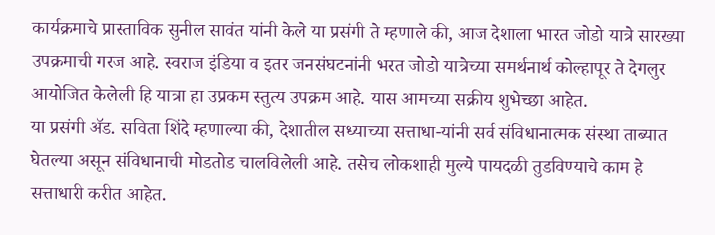कार्यक्रमाचे प्रास्ताविक सुनील सावंत यांनी केले या प्रसंगी ते म्हणाले की, आज देशाला भारत जोडो यात्रे सारख्या उपक्रमाची गरज आहे. स्वराज इंडिया व इतर जनसंघटनांनी भरत जोडो यात्रेच्या समर्थनार्थ कोल्हापूर ते देगलुर आयोजित केलेली हि यात्रा हा उप्रकम स्तुत्य उपक्रम आहे. यास आमच्या सक्रीय शुभेच्छा आहेत.
या प्रसंगी ॲड. सविता शिंदे म्हणाल्या की, देशातील सध्याच्या सत्ताधा-यांनी सर्व संविधानात्मक संस्था ताब्यात घेतल्या असून संविधानाची मोडतोड चालविलेली आहे. तसेच लोकशाही मुल्ये पायदळी तुडविण्याचे काम हे सत्ताधारी करीत आहेत.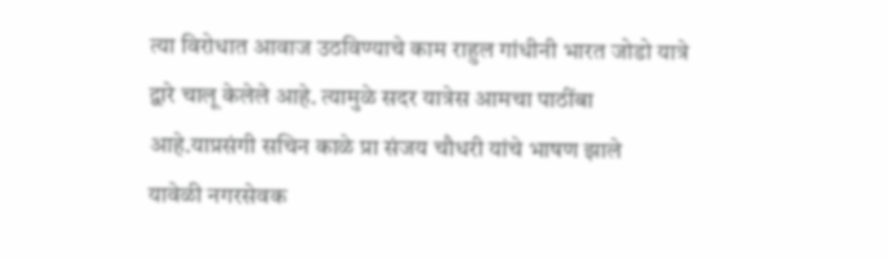त्या विरोधात आवाज उठविण्याचे काम राहुल गांधीनी भारत जोडो यात्रे द्वारे चालू केलेले आहे. त्यामुळे सदर यात्रेस आमचा पाठींबा आहे.याप्रसंगी सचिन काळे प्रा संजय चौधरी यांचे भाषण झाले
यावेळी नगरसेवक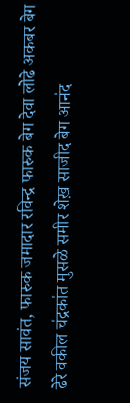संजय सावंत, फारुक जमादार रविन्द्र फारुक बेग देवा लो॓ढे अकबर बेग ढेरे वकील च॑द्रका॑त मुसळे समीर शेख़ साजीद बेग आन॑द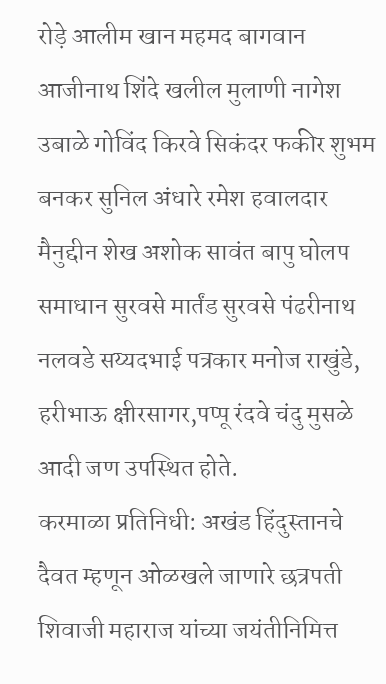रोड़े आलीम खान महमद बागवान आजीनाथ शि॑दे खलील मुलाणी नागेश उबाळे गोविंद किरवे सिकंदर फकीर शुभम बनकर सुनिल अंधारे रमेश हवालदार मैनुद्दीन शेख अशोक सावंत बापु घोलप समाधान सुरवसे मार्तंड सुरवसे पंढरीनाथ नलवडे सय्यदभाई पत्रकार मनोज राखुंडे, हरीभाऊ क्षीरसागर,पप्पू रंदवे चंदु मुसळे आदी जण उपस्थित होते.
करमाळा प्रतिनिधी: अखंड हिंदुस्तानचे दैवत म्हणून ओळखले जाणारे छत्रपती शिवाजी महाराज यांच्या जयंतीनिमित्त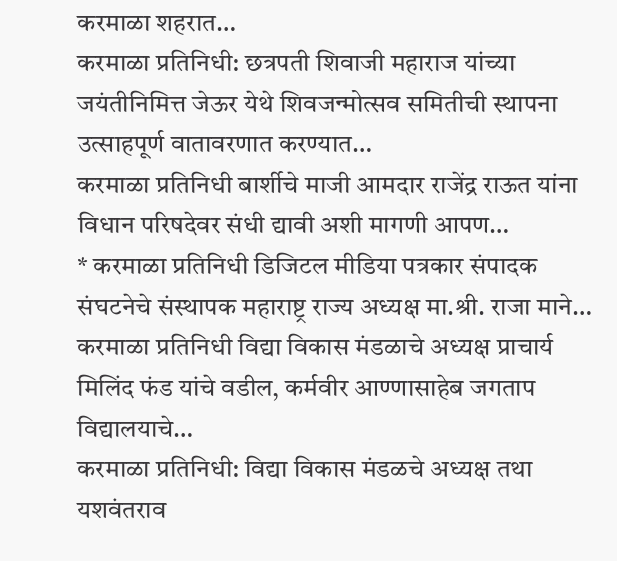करमाळा शहरात…
करमाळा प्रतिनिधी: छत्रपती शिवाजी महाराज यांच्या जयंतीनिमित्त जेऊर येथे शिवजन्मोत्सव समितीची स्थापना उत्साहपूर्ण वातावरणात करण्यात…
करमाळा प्रतिनिधी बार्शीचे माजी आमदार राजेंद्र राऊत यांना विधान परिषदेवर संधी द्यावी अशी मागणी आपण…
* करमाळा प्रतिनिधी डिजिटल मीडिया पत्रकार संपादक संघटनेचे संस्थापक महाराष्ट्र राज्य अध्यक्ष मा.श्री. राजा माने…
करमाळा प्रतिनिधी विद्या विकास मंडळाचे अध्यक्ष प्राचार्य मिलिंद फंड यांचे वडील, कर्मवीर आण्णासाहेब जगताप विद्यालयाचे…
करमाळा प्रतिनिधी: विद्या विकास मंडळचे अध्यक्ष तथा यशवंतराव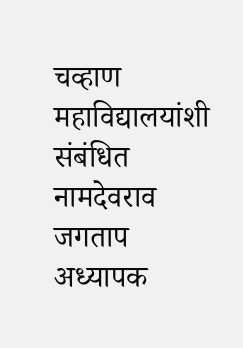चव्हाण महाविद्यालयांशी संबंधित नामदेवराव जगताप अध्यापक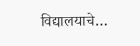विद्यालयाचे…